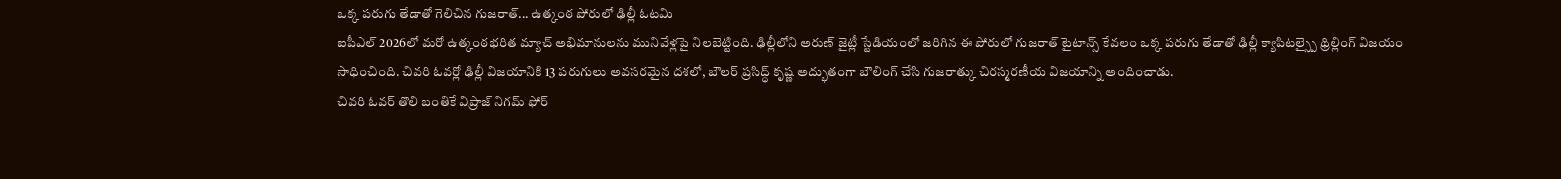ఒక్క పరుగు తేడాతో గెలిచిన గుజరాత్... ఉత్కంఠ పోరులో ఢిల్లీ ఓటమి
ఐపీఎల్ 2026లో మరో ఉత్కంఠభరిత మ్యాచ్ అభిమానులను మునివేళ్లపై నిలబెట్టింది. ఢిల్లీలోని అరుణ్ జైట్లీ స్టేడియంలో జరిగిన ఈ పోరులో గుజరాత్ టైటాన్స్ కేవలం ఒక్క పరుగు తేడాతో ఢిల్లీ క్యాపిటల్స్పై థ్రిల్లింగ్ విజయం సాధించింది. చివరి ఓవర్లో ఢిల్లీ విజయానికి 13 పరుగులు అవసరమైన దశలో, బౌలర్ ప్రసిద్ధ్ కృష్ణ అద్భుతంగా బౌలింగ్ చేసి గుజరాత్కు చిరస్మరణీయ విజయాన్ని అందించాడు.
చివరి ఓవర్ తొలి బంతికే విప్రాజ్ నిగమ్ ఫోర్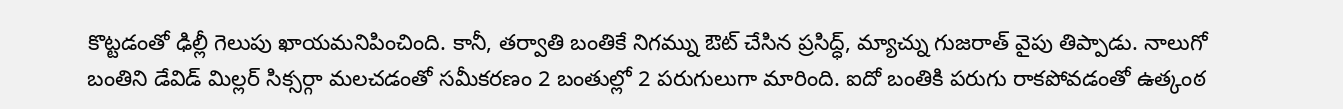కొట్టడంతో ఢిల్లీ గెలుపు ఖాయమనిపించింది. కానీ, తర్వాతి బంతికే నిగమ్ను ఔట్ చేసిన ప్రసిద్ధ్, మ్యాచ్ను గుజరాత్ వైపు తిప్పాడు. నాలుగో బంతిని డేవిడ్ మిల్లర్ సిక్సర్గా మలచడంతో సమీకరణం 2 బంతుల్లో 2 పరుగులుగా మారింది. ఐదో బంతికి పరుగు రాకపోవడంతో ఉత్కంఠ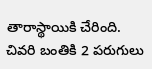తారాస్థాయికి చేరింది. చివరి బంతికి 2 పరుగులు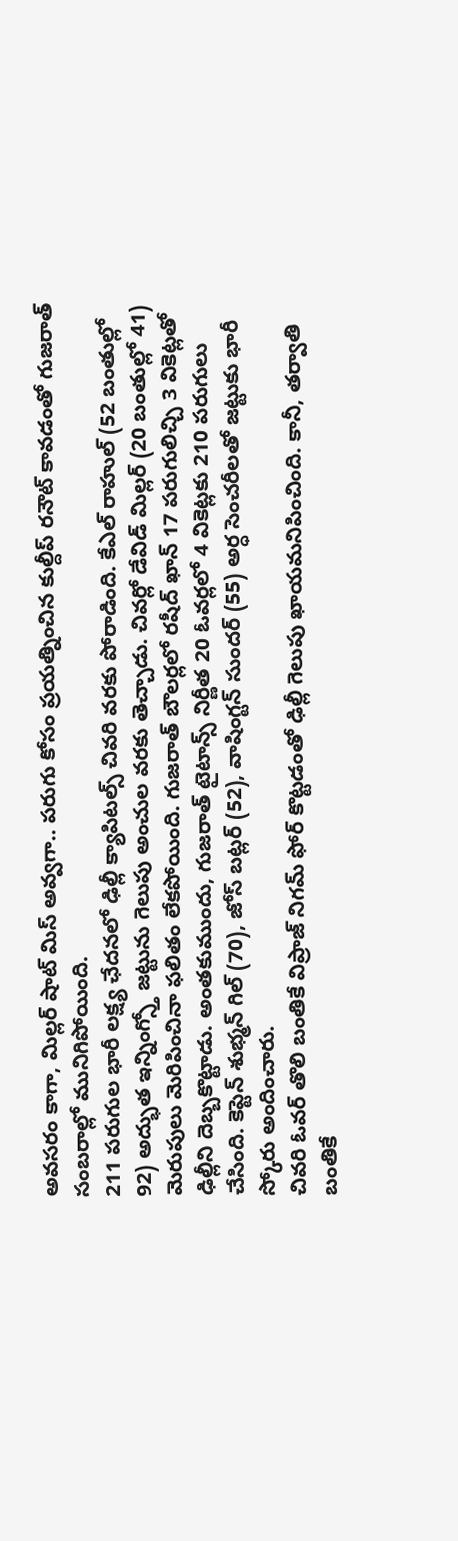అవసరం కాగా, మిల్లర్ షాట్ మిస్ అవ్వగా.. పరుగు కోసం ప్రయత్నించిన కుల్దీప్ రనౌట్ కావడంతో గుజరాత్ సంబరాల్లో మునిగిపోయింది.
211 పరుగుల భారీ లక్ష్య ఛేదనలో ఢిల్లీ క్యాపిటల్స్ చివరి వరకు పోరాడింది. కేఎల్ రాహుల్ (52 బంతుల్లో 92) అద్భుత ఇన్నింగ్స్తో జట్టును గెలుపు అంచుల వరకు తెచ్చాడు. చివర్లో డేవిడ్ మిల్లర్ (20 బంతుల్లో 41) మెరుపులు మెరిపించినా ఫలితం లేకపోయింది. గుజరాత్ బౌలర్లలో రషీద్ ఖాన్ 17 పరుగులిచ్చి 3 వికెట్లతో ఢిల్లీని దెబ్బకొట్టాడు. అంతకుముందు, గుజరాత్ టైటాన్స్ నిర్ణీత 20 ఓవర్లలో 4 వికెట్లకు 210 పరుగులు చేసింది. కెప్టెన్ శుభ్మన్ గిల్ (70), జోస్ బట్లర్ (52), వాషింగ్టన్ సుందర్ (55) అర్ధ సెంచరీలతో జట్టుకు భారీ స్కోరు అందించారు.
చివరి ఓవర్ తొలి బంతికే విప్రాజ్ నిగమ్ ఫోర్ కొట్టడంతో ఢిల్లీ గెలుపు ఖాయమనిపించింది. కానీ, తర్వాతి బంతికే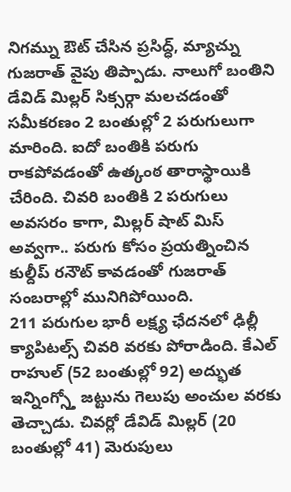నిగమ్ను ఔట్ చేసిన ప్రసిద్ధ్, మ్యాచ్ను గుజరాత్ వైపు తిప్పాడు. నాలుగో బంతిని డేవిడ్ మిల్లర్ సిక్సర్గా మలచడంతో సమీకరణం 2 బంతుల్లో 2 పరుగులుగా మారింది. ఐదో బంతికి పరుగు రాకపోవడంతో ఉత్కంఠ తారాస్థాయికి చేరింది. చివరి బంతికి 2 పరుగులు అవసరం కాగా, మిల్లర్ షాట్ మిస్ అవ్వగా.. పరుగు కోసం ప్రయత్నించిన కుల్దీప్ రనౌట్ కావడంతో గుజరాత్ సంబరాల్లో మునిగిపోయింది.
211 పరుగుల భారీ లక్ష్య ఛేదనలో ఢిల్లీ క్యాపిటల్స్ చివరి వరకు పోరాడింది. కేఎల్ రాహుల్ (52 బంతుల్లో 92) అద్భుత ఇన్నింగ్స్తో జట్టును గెలుపు అంచుల వరకు తెచ్చాడు. చివర్లో డేవిడ్ మిల్లర్ (20 బంతుల్లో 41) మెరుపులు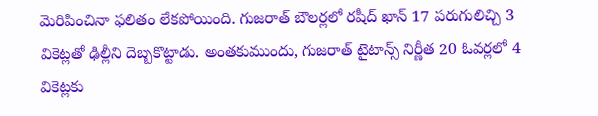మెరిపించినా ఫలితం లేకపోయింది. గుజరాత్ బౌలర్లలో రషీద్ ఖాన్ 17 పరుగులిచ్చి 3 వికెట్లతో ఢిల్లీని దెబ్బకొట్టాడు. అంతకుముందు, గుజరాత్ టైటాన్స్ నిర్ణీత 20 ఓవర్లలో 4 వికెట్లకు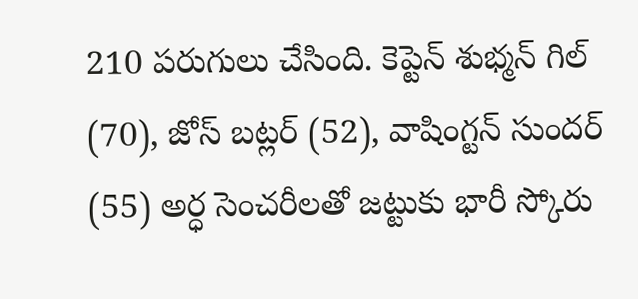210 పరుగులు చేసింది. కెప్టెన్ శుభ్మన్ గిల్ (70), జోస్ బట్లర్ (52), వాషింగ్టన్ సుందర్ (55) అర్ధ సెంచరీలతో జట్టుకు భారీ స్కోరు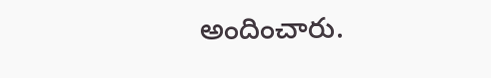అందించారు.